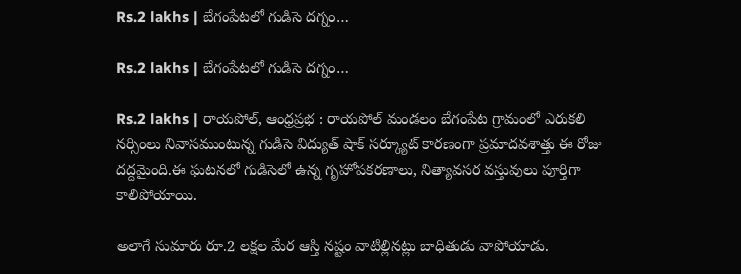Rs.2 lakhs | బేగంపేటలో గుడిసె దగ్నం…

Rs.2 lakhs | బేగంపేటలో గుడిసె దగ్నం…

Rs.2 lakhs | రాయపోల్, ఆంధ్ర‌ప్ర‌భ : రాయపోల్ మండలం బేగంపేట గ్రామంలో ఎరుకలి నర్సింలు నివాసముంటున్న గుడిసె విద్యుత్ షాక్ సర్క్యూట్ కారణంగా ప్రమాదవశాత్తు ఈ రోజు దద్దమైంది.ఈ ఘటనలో గుడిసెలో ఉన్న గృహోపకరణాలు, నిత్యావసర వస్తువులు పూర్తిగా కాలిపోయాయి.

అలాగే సుమారు రూ.2 లక్షల మేర ఆస్తి నష్టం వాటిల్లినట్లు బాధితుడు వాపోయాడు.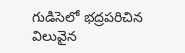గుడిసెలో భద్రపరిచిన విలువైన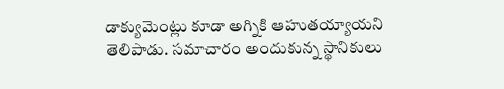డాక్యుమెంట్లు కూడా అగ్నికి ఆహుతయ్యాయని తెలిపాడు. సమాచారం అందుకున్న స్థానికులు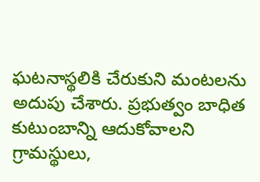ఘటనాస్థలికి చేరుకుని మంటలను అదుపు చేశారు. ప్రభుత్వం బాధిత కుటుంబాన్ని ఆదుకోవాలని గ్రామస్థులు,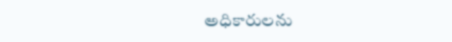అధికారులను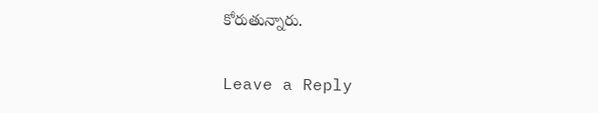కోరుతున్నారు.

Leave a Reply